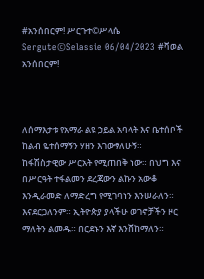#አንሰበርም! ሥርጉተ©ሥላሴ Sergute©Selassie 06/04/2023 #ቫወል አንሰበርም!



ለሰማእታቱ የአማራ ልዩ ኃይል አባላት እና ቤተሰቦች ከልብ ዬተሰማኝን ሃዘን እገውፃለሁኝ።
ከፋሽስታዊው ሥርአት የሚጠበቅ ነው። በህግ እና በሥርዓት ተፋልመን ደረጃውን ልኩን አውቆ እንዲራመድ ለማድረግ የሚገባነን እንሠራለን። እናደርጋለንም። ኢትዮጵያ ያላችሁ ወገኖቻችን ዞር ማለትን ልመዱ። በርደኑን እኛ እንሸከማለን።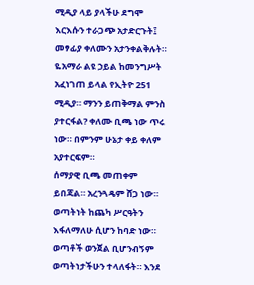ሚዲያ ላይ ያላችሁ ደግሞ እርእሱን ተራጋጭ አታድርጉት፤ መፃፊያ ቀለሙን አታንቀልቅሉት። ዬአማራ ልዩ ኃይል ከመንግሥት አፈነገጠ ይላል የኢትዮ 251 ሚዲያ። ማንን ይጠቅማል ምንስ ያተርፋል? ቀለሙ ቢጫ ነው ጥሩ ነው። በምንም ሁኔታ ቀይ ቀለም አያተርፍም።
ሰማያዊ ቢጫ መጠቀም ይበጃል። አረንጓዴም ሸጋ ነው።
ወጣትነት ከጨካ ሥርዓትን እፋለማለሁ ሲሆን ከባድ ነው። ወጣቶች ወንጀል ቢሆንብኝም ወጣትነታችሁን ተላለፋት። እንደ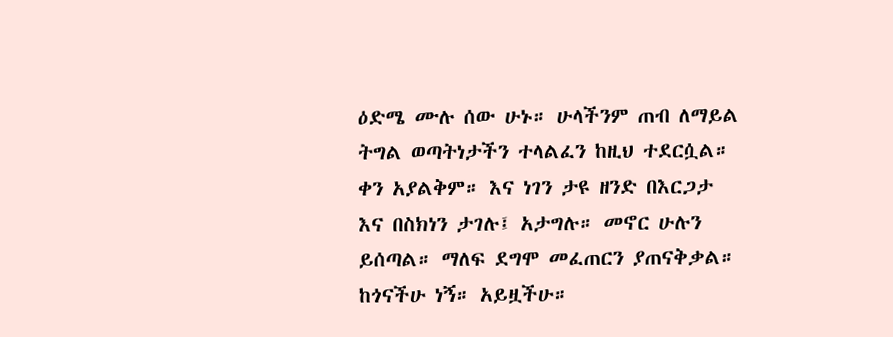ዕድሜ ሙሉ ሰው ሁኑ። ሁላችንም ጠብ ለማይል ትግል ወጣትነታችን ተላልፈን ከዚህ ተደርሷል። ቀን አያልቅም። እና ነገን ታዩ ዘንድ በእርጋታ እና በስክነን ታገሉ፤ አታግሉ። መኖር ሁሉን ይሰጣል። ማለፍ ደግሞ መፈጠርን ያጠናቅቃል። ከጎናችሁ ነኝ። አይዟችሁ።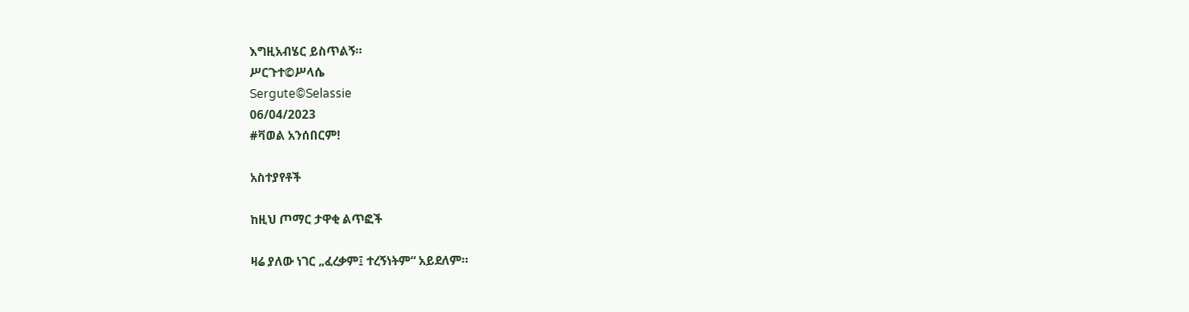እግዚአብሄር ይስጥልኝ።
ሥርጉተ©ሥላሴ
Sergute©Selassie
06/04/2023
#ቫወል አንሰበርም!

አስተያየቶች

ከዚህ ጦማር ታዋቂ ልጥፎች

ዛሬ ያለው ነገር „ፈረቃም፤ ተረኝነትም“ አይደለም።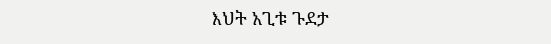እህት አጊቱ ጉደታ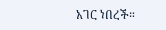አገር ነበረች።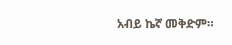አብይ ኬኛ መቅድም።